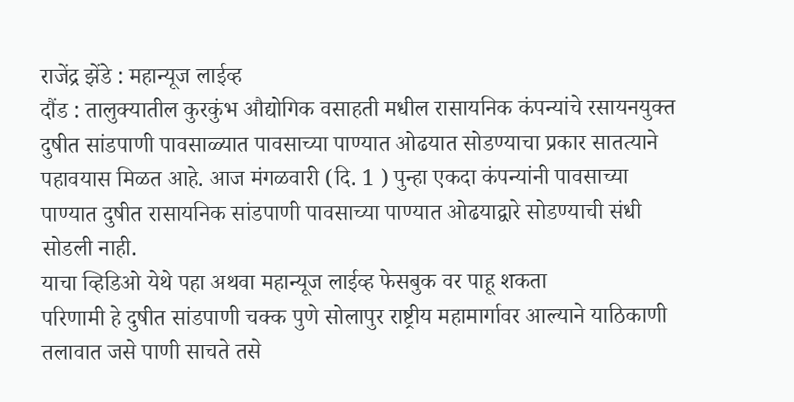राजेंद्र झेंडे : महान्यूज लाईव्ह
दौंड : तालुक्यातील कुरकुंभ औद्योगिक वसाहती मधील रासायनिक कंपन्यांचे रसायनयुक्त दुषीत सांडपाणी पावसाळ्यात पावसाच्या पाण्यात ओढयात सोडण्याचा प्रकार सातत्याने पहावयास मिळत आहे. आज मंगळवारी (दि. 1 ) पुन्हा एकदा कंपन्यांनी पावसाच्या पाण्यात दुषीत रासायनिक सांडपाणी पावसाच्या पाण्यात ओढयाद्वारे सोडण्याची संधी सोडली नाही.
याचा व्हिडिओ येथे पहा अथवा महान्यूज लाईव्ह फेसबुक वर पाहू शकता
परिणामी हे दुषीत सांडपाणी चक्क पुणे सोलापुर राष्ट्रीय महामार्गावर आल्याने याठिकाणी तलावात जसे पाणी साचते तसे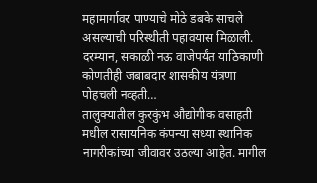महामार्गावर पाण्याचे मोठे डबके साचले असल्याची परिस्थीती पहावयास मिळाली. दरम्यान, सकाळी नऊ वाजेपर्यंत याठिकाणी कोणतीही जबाबदार शासकीय यंत्रणा पोहचली नव्हती…
तालुक्यातील कुरकुंभ औद्योगीक वसाहती मधील रासायनिक कंपन्या सध्या स्थानिक नागरीकांच्या जीवावर उठल्या आहेत. मागील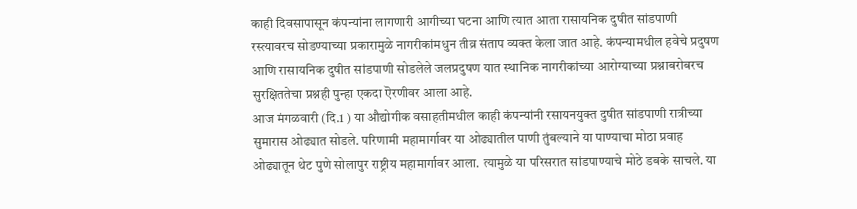काही दिवसापासून कंपन्यांना लागणारी आगीच्या घटना आणि त्यात आता रासायनिक दुषीत सांडपाणी रस्त्यावरच सोडण्याच्या प्रकारामुळे नागरीकांमधुन तीव्र संताप व्यक्त केला जात आहे. कंपन्यामधील हवेचे प्रदुषण आणि रासायनिक दुषीत सांडपाणी सोडलेले जलप्रदुषण यात स्थानिक नागरीकांच्या आरोग्याच्या प्रश्नाबरोबरच सुरक्षिततेचा प्रश्नही पुन्हा एकदा ऎरणीवर आला आहे.
आज मंगळवारी (दि.1 ) या औद्योगीक वसाहतीमधील काही कंपन्यांनी रसायनयुक्त दुषीत सांडपाणी रात्रीच्या सुमारास ओढ्यात सोडले. परिणामी महामार्गावर या ओढ्यातील पाणी तुंबल्याने या पाण्याचा मोठा प्रवाह ओढ्यातून थेट पुणे सोलापुर राष्ट्रीय महामार्गावर आला. त्यामुळे या परिसरात सांडपाण्याचे मोठे डबके साचले. या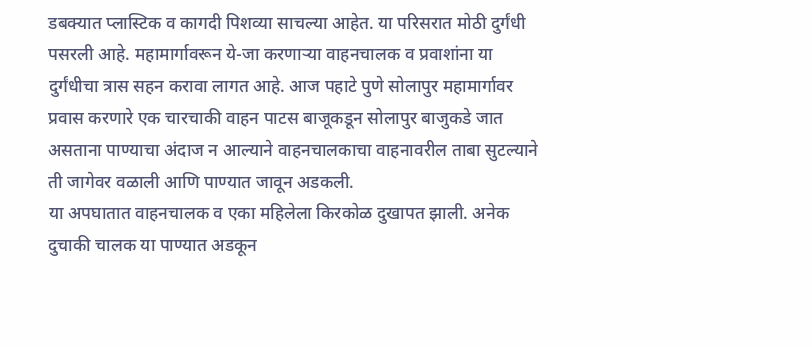डबक्यात प्लास्टिक व कागदी पिशव्या साचल्या आहेत. या परिसरात मोठी दुर्गंधी पसरली आहे. महामार्गावरून ये-जा करणाऱ्या वाहनचालक व प्रवाशांना या दुर्गंधीचा त्रास सहन करावा लागत आहे. आज पहाटे पुणे सोलापुर महामार्गावर प्रवास करणारे एक चारचाकी वाहन पाटस बाजूकडून सोलापुर बाजुकडे जात असताना पाण्याचा अंदाज न आल्याने वाहनचालकाचा वाहनावरील ताबा सुटल्याने ती जागेवर वळाली आणि पाण्यात जावून अडकली.
या अपघातात वाहनचालक व एका महिलेला किरकोळ दुखापत झाली. अनेक दुचाकी चालक या पाण्यात अडकून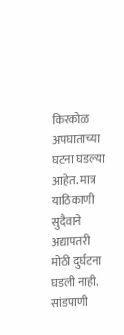किरकोळ अपघाताच्या घटना घडल्या आहेत. मात्र याठिकाणी सुदैवाने अद्यापतरी मोठी दुर्घटना घडली नाही.
सांडपाणी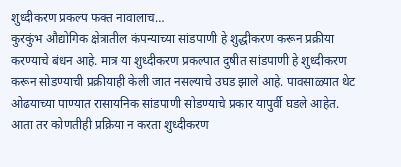शुध्दीकरण प्रकल्प फक्त नावालाच…
कुरकुंभ औद्योगिक क्षेत्रातील कंपन्याच्या सांडपाणी हे शुद्धीकरण करून प्रक्रीया करण्याचे बंधन आहे. मात्र या शुध्दीकरण प्रकल्पात दुषीत सांडपाणी हे शुध्दीकरण करून सोडण्याची प्रक्रीयाही केली जात नसल्याचे उघड झाले आहे. पावसाळ्यात थेट ओढयाच्या पाण्यात रासायनिक सांडपाणी सोडण्याचे प्रकार यापुर्वी घडले आहेत.
आता तर कोणतीही प्रक्रिया न करता शुध्दीकरण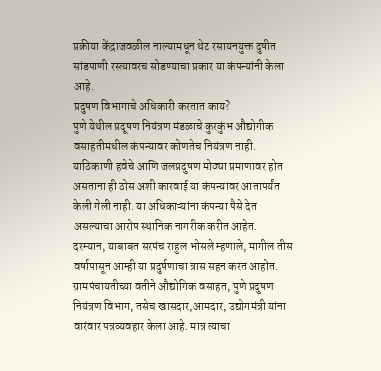प्रक्रीया केंद्राजवळील नाल्यामधून थेट रसायनयुक्त दुषीत सांडपाणी रस्त्यावरच सोडण्याचा प्रकार या कंपन्यांनी केला आहे.
प्रदुषण विभागाचे अधिकारी करतात काय?
पुणे येथील प्रदूषण नियंत्रण मंडळाचे कुरकुंभ औद्योगीक वसाहतीमधील कंपन्यावर कोणतेच नियंत्रण नाही. याठिकाणी हवेचे आणि जलप्रदुषण मोठ्या प्रमाणावर होत असताना ही ठोस अशी कारवाई या कंपन्यावर आतापर्यंत केली गेली नाही. या अधिकाऱ्यांना कंपन्या पैसे देत असल्याचा आरोप स्थानिक नागरीक करीत आहेत.
दरम्यान, याबाबत सरपंच राहुल भोसले म्हणाले, मागील तीस वर्षापासून आम्ही या प्रदुर्षणाचा त्रास सहन करत आहोत. ग्रामपंचायतीच्य़ा वतीने औद्योगिक वसाहत, पुणे प्रदुषण नियंत्रण विभाग, तसेच खासदार,आमदार, उद्योगमंत्री यांना वारंवार पत्रव्यवहार केला आहे. मात्र त्याचा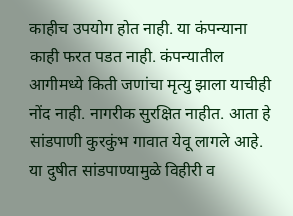काहीच उपयोग होत नाही. या कंपन्याना काही फरत पडत नाही. कंपन्यातील आगीमध्ये किती जणांचा मृत्यु झाला याचीही नोंद नाही. नागरीक सुरक्षित नाहीत. आता हे सांडपाणी कुरकुंभ गावात येवू लागले आहे. या दुषीत सांडपाण्यामुळे विहीरी व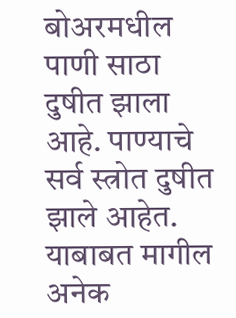बोअरमधील पाणी साठा दुषीत झाला आहे. पाण्याचे सर्व स्त्रोत दुषीत झाले आहेत. याबाबत मागील अनेक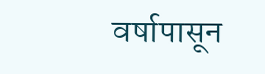वर्षापासून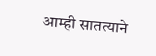आम्ही सातत्याने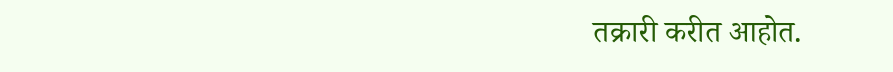तक्रारी करीत आहोत.